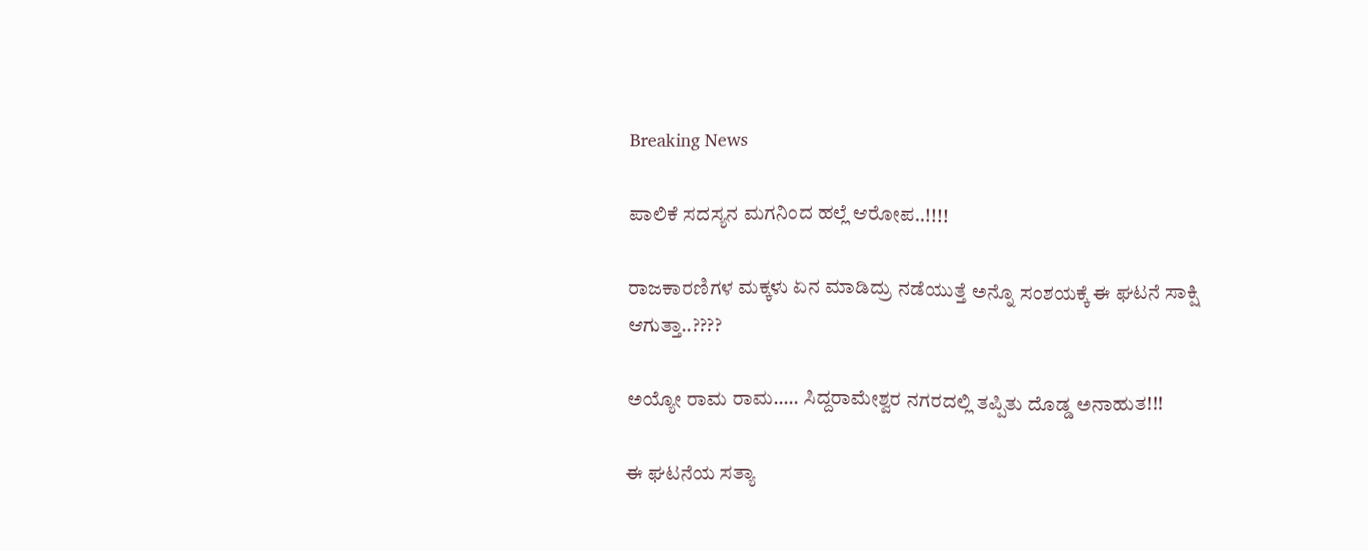Breaking News

ಪಾಲಿಕೆ ಸದಸ್ಯನ ಮಗನಿಂದ ಹಲ್ಲೆ ಆರೋಪ..!!!!

ರಾಜಕಾರಣಿಗಳ ಮಕ್ಕಳು ಏನ ಮಾಡಿದ್ರು ನಡೆಯುತ್ತೆ ಅನ್ನೊ ಸಂಶಯಕ್ಕೆ ಈ ಘಟನೆ ಸಾಕ್ಷಿ ಆಗುತ್ತಾ..????

ಅಯ್ಯೋ ರಾಮ ರಾಮ….. ಸಿದ್ದರಾಮೇಶ್ವರ ನಗರದಲ್ಲಿ ತಪ್ಪಿತು ದೊಡ್ಡ ಅನಾಹುತ!!!

ಈ ಘಟನೆಯ ಸತ್ಯಾ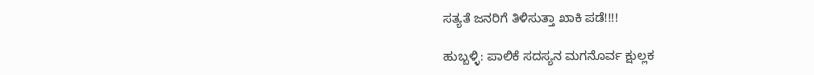ಸತ್ಯತೆ ಜನರಿಗೆ ತಿಳಿಸುತ್ತಾ ಖಾಕಿ ಪಡೆ!!!!

ಹುಬ್ಬಳ್ಳಿ: ಪಾಲಿಕೆ ಸದಸ್ಯನ ಮಗನೊರ್ವ ಕ್ಷುಲ್ಲಕ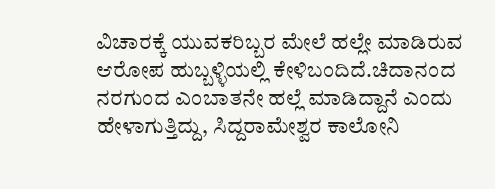ವಿಚಾರಕ್ಕೆ ಯುವಕರಿಬ್ಬರ ಮೇಲೆ ಹಲ್ಲೇ ಮಾಡಿರುವ ಆರೋಪ ಹುಬ್ಬಳ್ಳಿಯಲ್ಲಿ ಕೇಳಿಬಂದಿದೆ.ಚಿದಾನಂದ ನರಗುಂದ ಎಂಬಾತನೇ ಹಲ್ಲೆ ಮಾಡಿದ್ದಾನೆ ಎಂದು ಹೇಳಾಗುತ್ತಿದ್ದು, ಸಿದ್ದರಾಮೇಶ್ವರ ಕಾಲೋನಿ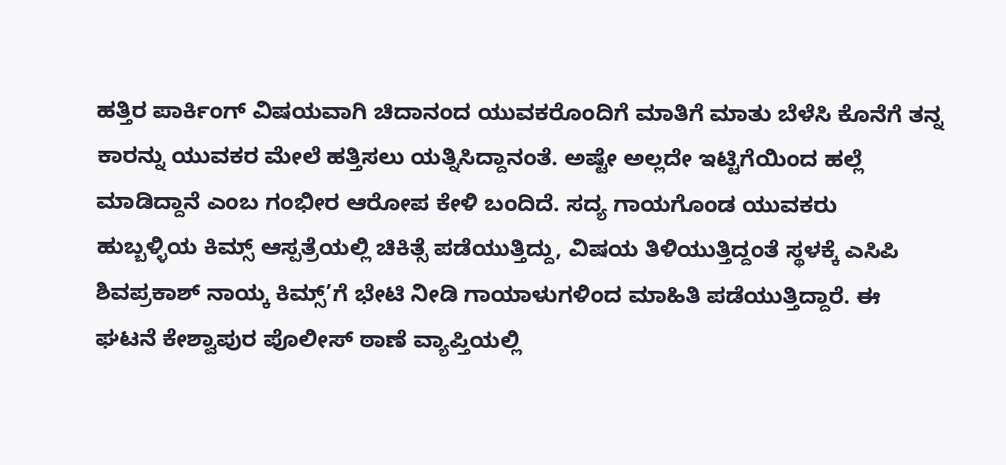ಹತ್ತಿರ ಪಾರ್ಕಿಂಗ್ ವಿಷಯವಾಗಿ ಚಿದಾನಂದ ಯುವಕರೊಂದಿಗೆ ಮಾತಿಗೆ ಮಾತು ಬೆಳೆಸಿ ಕೊನೆಗೆ ತನ್ನ ಕಾರನ್ನು ಯುವಕರ ಮೇಲೆ ಹತ್ತಿಸಲು ಯತ್ನಿಸಿದ್ದಾನಂತೆ. ಅಷ್ಟೇ ಅಲ್ಲದೇ ಇಟ್ಟಿಗೆಯಿಂದ ಹಲ್ಲೆ ಮಾಡಿದ್ದಾನೆ ಎಂಬ ಗಂಭೀರ ಆರೋಪ ಕೇಳಿ ಬಂದಿದೆ. ಸದ್ಯ ಗಾಯಗೊಂಡ ಯುವಕರು ಹುಬ್ಬಳ್ಳಿಯ ಕಿಮ್ಸ್ ಆಸ್ಪತ್ರೆಯಲ್ಲಿ ಚಿಕಿತ್ಸೆ ಪಡೆಯುತ್ತಿದ್ದು, ವಿಷಯ ತಿಳಿಯುತ್ತಿದ್ದಂತೆ ಸ್ಥಳಕ್ಕೆ ಎಸಿಪಿ ಶಿವಪ್ರಕಾಶ್ ನಾಯ್ಕ ಕಿಮ್ಸ್’ಗೆ ಭೇಟಿ ನೀಡಿ ಗಾಯಾಳುಗಳಿಂದ ಮಾಹಿತಿ ಪಡೆಯುತ್ತಿದ್ದಾರೆ. ಈ ಘಟನೆ ಕೇಶ್ವಾಪುರ ಪೊಲೀಸ್ ಠಾಣೆ ವ್ಯಾಪ್ತಿಯಲ್ಲಿ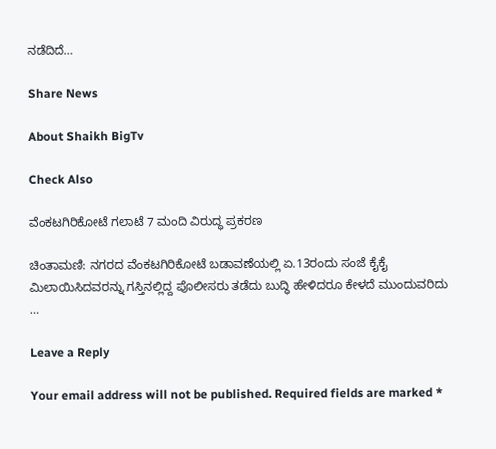ನಡೆದಿದೆ…

Share News

About Shaikh BigTv

Check Also

ವೆಂಕಟಗಿರಿಕೋಟೆ ಗಲಾಟೆ 7 ಮಂದಿ ವಿರುದ್ಧ ಪ್ರಕರಣ

ಚಿಂತಾಮಣಿ: ನಗರದ ವೆಂಕಟಗಿರಿಕೋಟೆ ಬಡಾವಣೆಯಲ್ಲಿ ಏ.13ರಂದು ಸಂಜೆ ಕೈಕೈ ಮಿಲಾಯಿಸಿದವರನ್ನು ಗಸ್ತಿನಲ್ಲಿದ್ದ ಪೊಲೀಸರು ತಡೆದು ಬುದ್ಧಿ ಹೇಳಿದರೂ ಕೇಳದೆ ಮುಂದುವರಿದು …

Leave a Reply

Your email address will not be published. Required fields are marked *